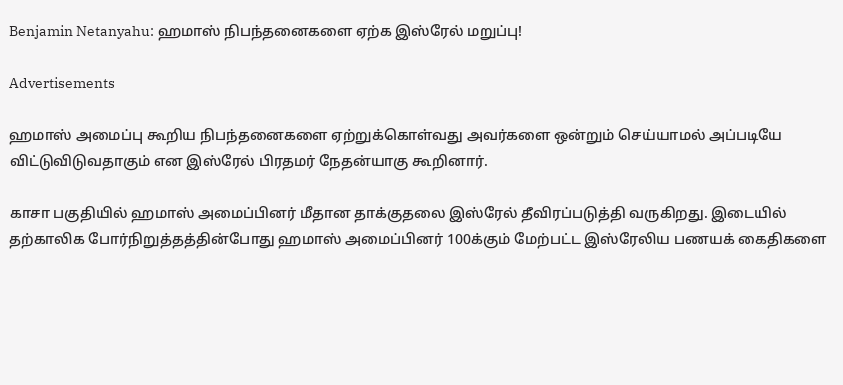Benjamin Netanyahu: ஹமாஸ் நிபந்தனைகளை ஏற்க இஸ்ரேல் மறுப்பு!

Advertisements

ஹமாஸ் அமைப்பு கூறிய நிபந்தனைகளை ஏற்றுக்கொள்வது அவர்களை ஒன்றும் செய்யாமல் அப்படியே விட்டுவிடுவதாகும் என இஸ்ரேல் பிரதமர் நேதன்யாகு கூறினார்.

காசா பகுதியில் ஹமாஸ் அமைப்பினர் மீதான தாக்குதலை இஸ்ரேல் தீவிரப்படுத்தி வருகிறது. இடையில் தற்காலிக போர்நிறுத்தத்தின்போது ஹமாஸ் அமைப்பினர் 100க்கும் மேற்பட்ட இஸ்ரேலிய பணயக் கைதிகளை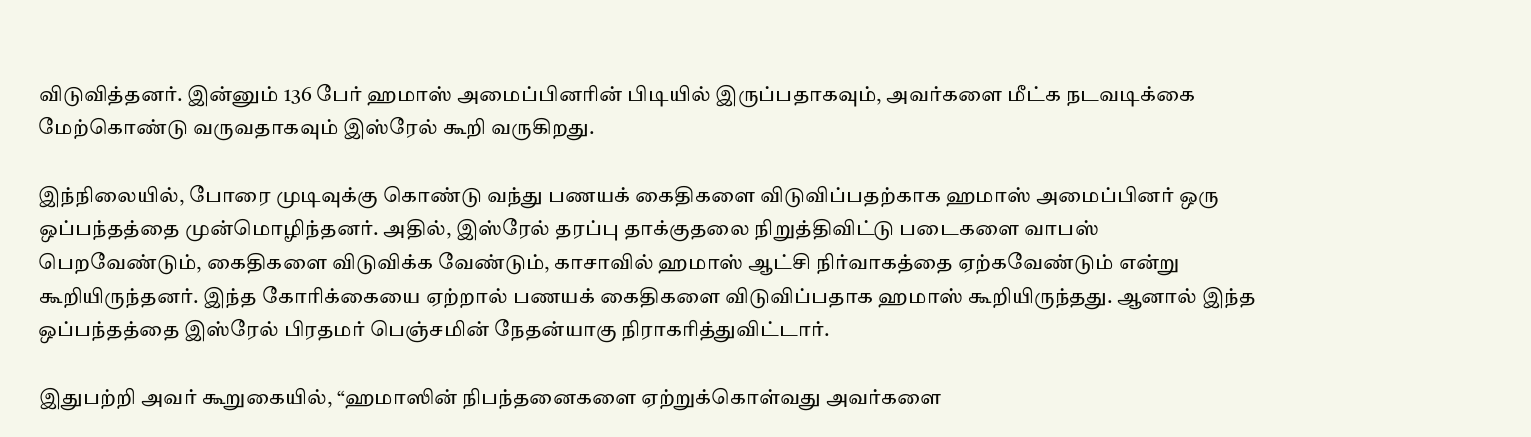விடுவித்தனர். இன்னும் 136 பேர் ஹமாஸ் அமைப்பினரின் பிடியில் இருப்பதாகவும், அவர்களை மீட்க நடவடிக்கை மேற்கொண்டு வருவதாகவும் இஸ்ரேல் கூறி வருகிறது.

இந்நிலையில், போரை முடிவுக்கு கொண்டு வந்து பணயக் கைதிகளை விடுவிப்பதற்காக ஹமாஸ் அமைப்பினர் ஒரு ஒப்பந்தத்தை முன்மொழிந்தனர். அதில், இஸ்ரேல் தரப்பு தாக்குதலை நிறுத்திவிட்டு படைகளை வாபஸ் பெறவேண்டும், கைதிகளை விடுவிக்க வேண்டும், காசாவில் ஹமாஸ் ஆட்சி நிர்வாகத்தை ஏற்கவேண்டும் என்று கூறியிருந்தனர். இந்த கோரிக்கையை ஏற்றால் பணயக் கைதிகளை விடுவிப்பதாக ஹமாஸ் கூறியிருந்தது. ஆனால் இந்த ஒப்பந்தத்தை இஸ்ரேல் பிரதமர் பெஞ்சமின் நேதன்யாகு நிராகரித்துவிட்டார்.

இதுபற்றி அவர் கூறுகையில், “ஹமாஸின் நிபந்தனைகளை ஏற்றுக்கொள்வது அவர்களை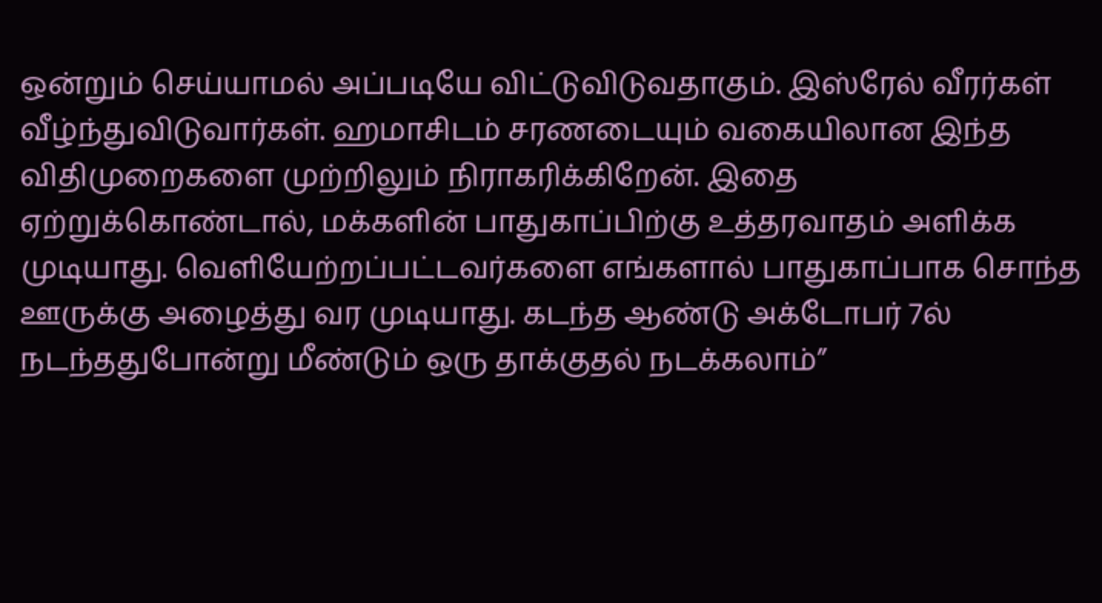ஒன்றும் செய்யாமல் அப்படியே விட்டுவிடுவதாகும். இஸ்ரேல் வீரர்கள் வீழ்ந்துவிடுவார்கள். ஹமாசிடம் சரணடையும் வகையிலான இந்த விதிமுறைகளை முற்றிலும் நிராகரிக்கிறேன். இதை ஏற்றுக்கொண்டால், மக்களின் பாதுகாப்பிற்கு உத்தரவாதம் அளிக்க முடியாது. வெளியேற்றப்பட்டவர்களை எங்களால் பாதுகாப்பாக சொந்த ஊருக்கு அழைத்து வர முடியாது. கடந்த ஆண்டு அக்டோபர் 7ல் நடந்ததுபோன்று மீண்டும் ஒரு தாக்குதல் நடக்கலாம்”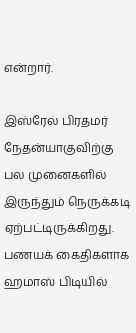என்றார்.

இஸ்ரேல் பிரதமர் நேதன்யாகுவிற்கு பல முனைகளில் இருந்தும் நெருக்கடி ஏற்பட்டிருக்கிறது. பணயக் கைதிகளாக ஹமாஸ் பிடியில்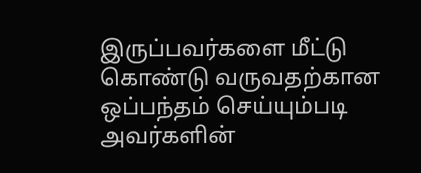இருப்பவர்களை மீட்டு கொண்டு வருவதற்கான ஒப்பந்தம் செய்யும்படி அவர்களின்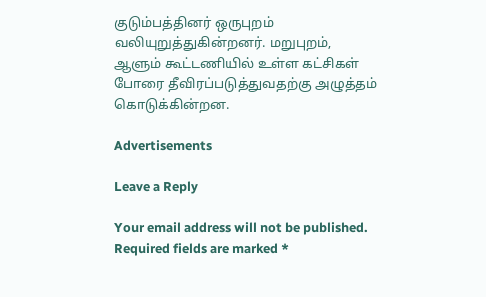குடும்பத்தினர் ஒருபுறம் வலியுறுத்துகின்றனர். மறுபுறம், ஆளும் கூட்டணியில் உள்ள கட்சிகள் போரை தீவிரப்படுத்துவதற்கு அழுத்தம் கொடுக்கின்றன.

Advertisements

Leave a Reply

Your email address will not be published. Required fields are marked *